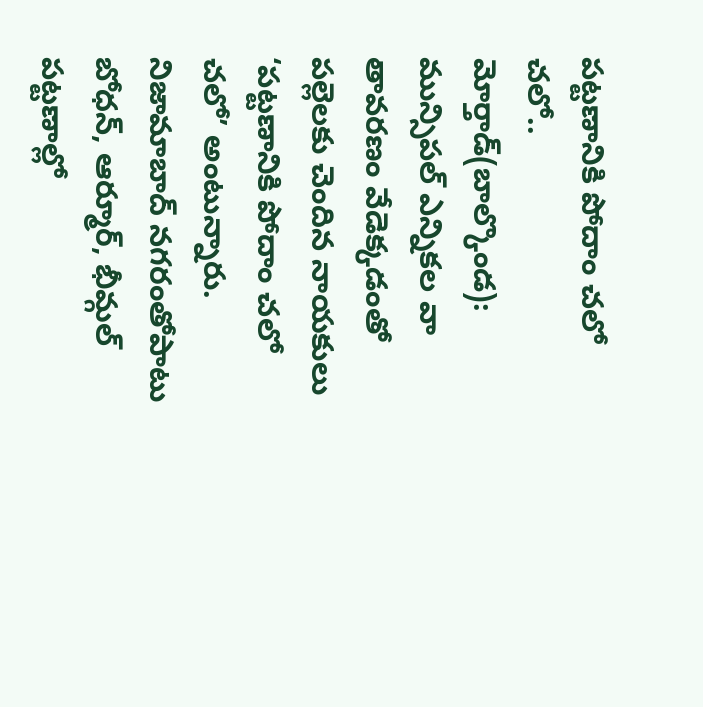పట్టణానికి పోదాం చలో చలో..
మోర్తాడ్(బాల్కొండ): మున్సిపల్ ఎన్నికల వా తావరణం వేడెక్కడంతో పల్లెలకు చెందిన నాయకులు ‘పట్టణానికి పోదాం చలో చలో’ అంటున్నారు. నిజామాబాద్ నగరంతోపాటు బోధన్, ఆర్మూర్, భీమ్గల్ పట్టణాల్లో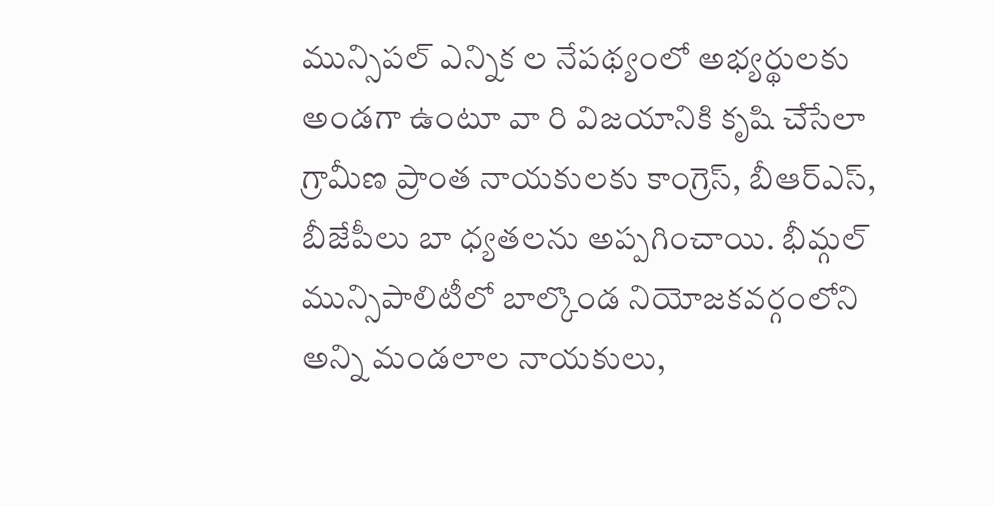మున్సిపల్ ఎన్నిక ల నేపథ్యంలో అభ్యర్థులకు అండగా ఉంటూ వా రి విజయానికి కృషి చేసేలా గ్రామీణ ప్రాంత నాయకులకు కాంగ్రెస్, బీఆర్ఎస్, బీజేపీలు బా ధ్యతలను అప్పగించాయి. భీమ్గల్ మున్సిపాలిటీలో బాల్కొండ నియోజకవర్గంలోని అన్ని మండలాల నాయకులు,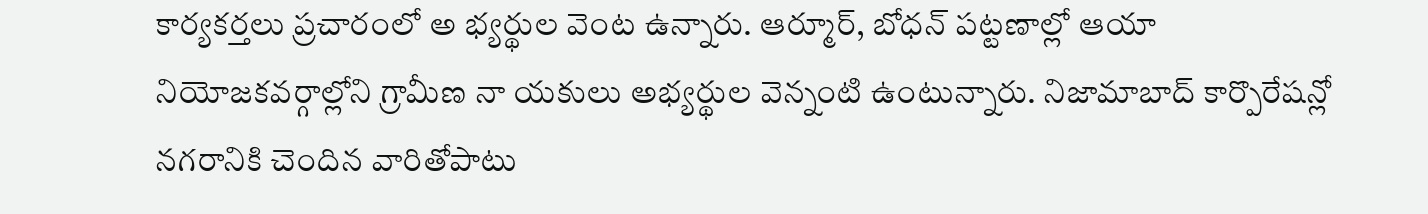కార్యకర్తలు ప్రచారంలో అ భ్యర్థుల వెంట ఉన్నారు. ఆర్మూర్, బోధన్ పట్టణాల్లో ఆయా నియోజకవర్గాల్లోని గ్రామీణ నా యకులు అభ్యర్థుల వెన్నంటి ఉంటున్నారు. నిజామాబాద్ కార్పొరేషన్లో నగరానికి చెందిన వారితోపాటు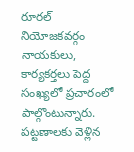రూరల్ నియోజకవర్గం నాయకులు, కార్యకర్తలు పెద్ద సంఖ్యలో ప్రచారంలో పాల్గొంటున్నారు. పట్టణాలకు వెళ్లిన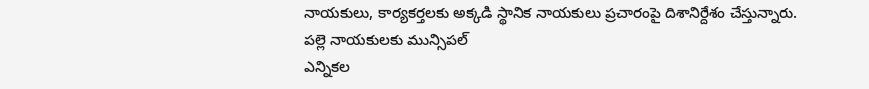నాయకులు, కార్యకర్తలకు అక్కడి స్థానిక నాయకులు ప్రచారంపై దిశానిర్దేశం చేస్తున్నారు.
పల్లె నాయకులకు మున్సిపల్
ఎన్నికల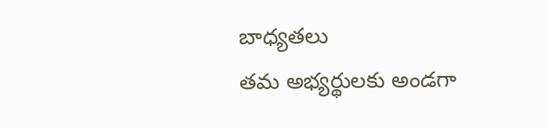బాధ్యతలు
తమ అభ్యర్థులకు అండగా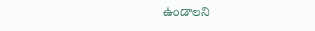ఉండాలని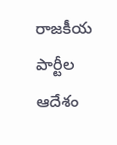రాజకీయ పార్టీల ఆదేశం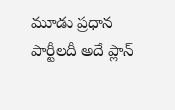మూడు ప్రధాన పార్టీలదీ అదే ప్లాన్